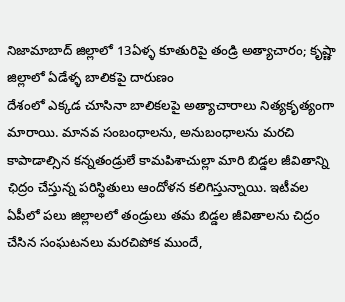నిజామాబాద్ జిల్లాలో 13ఏళ్ళ కూతురిపై తండ్రి అత్యాచారం; కృష్ణా జిల్లాలో ఏడేళ్ళ బాలికపై దారుణం
దేశంలో ఎక్కడ చూసినా బాలికలపై అత్యాచారాలు నిత్యకృత్యంగా మారాయి. మానవ సంబంధాలను, అనుబంధాలను మరచి కాపాడాల్సిన కన్నతండ్రులే కామపిశాచుల్లా మారి బిడ్డల జీవితాన్ని ఛిద్రం చేస్తున్న పరిస్థితులు ఆందోళన కలిగిస్తున్నాయి. ఇటీవల ఏపీలో పలు జిల్లాలలో తండ్రులు తమ బిడ్డల జీవితాలను చిద్రం చేసిన సంఘటనలు మరచిపోక ముందే,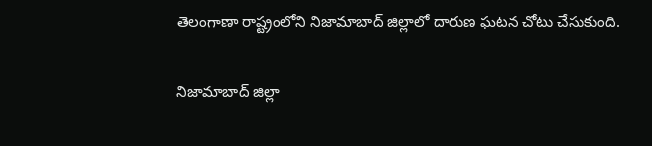తెలంగాణా రాష్ట్రంలోని నిజామాబాద్ జిల్లాలో దారుణ ఘటన చోటు చేసుకుంది.

నిజామాబాద్ జిల్లా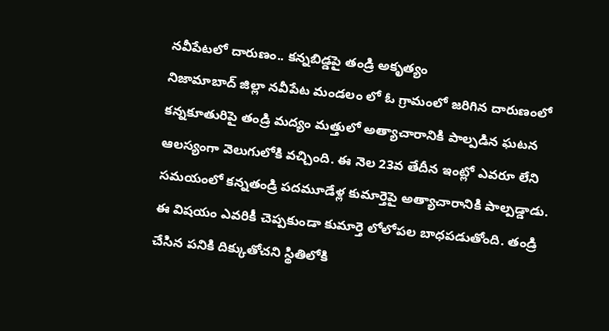నవీపేటలో దారుణం.. కన్నబిడ్డపై తండ్రి అకృత్యం
నిజామాబాద్ జిల్లా నవీపేట మండలం లో ఓ గ్రామంలో జరిగిన దారుణంలో కన్నకూతురిపై తండ్రి మద్యం మత్తులో అత్యాచారానికి పాల్పడిన ఘటన ఆలస్యంగా వెలుగులోకి వచ్చింది. ఈ నెల 23వ తేదీన ఇంట్లో ఎవరూ లేని సమయంలో కన్నతండ్రి పదమూడేళ్ల కుమార్తెపై అత్యాచారానికి పాల్పడ్డాడు. ఈ విషయం ఎవరికీ చెప్పకుండా కుమార్తె లోలోపల బాధపడుతోంది. తండ్రి చేసిన పనికి దిక్కుతోచని స్థితిలోకి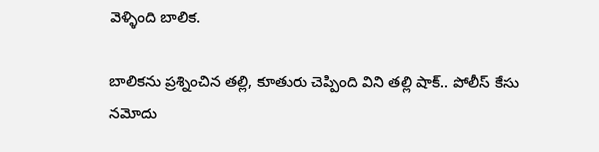వెళ్ళింది బాలిక.

బాలికను ప్రశ్నించిన తల్లి, కూతురు చెప్పింది విని తల్లి షాక్.. పోలీస్ కేసు నమోదు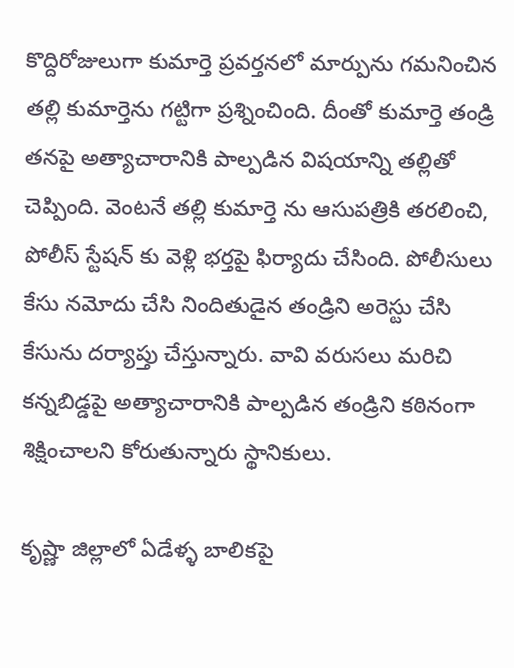కొద్దిరోజులుగా కుమార్తె ప్రవర్తనలో మార్పును గమనించిన తల్లి కుమార్తెను గట్టిగా ప్రశ్నించింది. దీంతో కుమార్తె తండ్రి తనపై అత్యాచారానికి పాల్పడిన విషయాన్ని తల్లితో చెప్పింది. వెంటనే తల్లి కుమార్తె ను ఆసుపత్రికి తరలించి, పోలీస్ స్టేషన్ కు వెళ్లి భర్తపై ఫిర్యాదు చేసింది. పోలీసులు కేసు నమోదు చేసి నిందితుడైన తండ్రిని అరెస్టు చేసి కేసును దర్యాప్తు చేస్తున్నారు. వావి వరుసలు మరిచి కన్నబిడ్డపై అత్యాచారానికి పాల్పడిన తండ్రిని కఠినంగా శిక్షించాలని కోరుతున్నారు స్థానికులు.

కృష్ణా జిల్లాలో ఏడేళ్ళ బాలికపై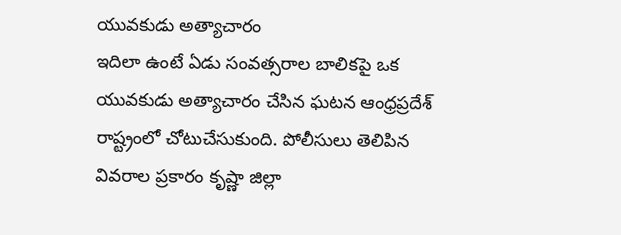యువకుడు అత్యాచారం
ఇదిలా ఉంటే ఏడు సంవత్సరాల బాలికపై ఒక యువకుడు అత్యాచారం చేసిన ఘటన ఆంధ్రప్రదేశ్ రాష్ట్రంలో చోటుచేసుకుంది. పోలీసులు తెలిపిన వివరాల ప్రకారం కృష్ణా జిల్లా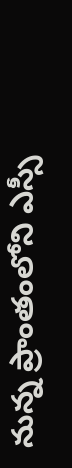నున్న ప్రాంతంలోని ఎస్సీ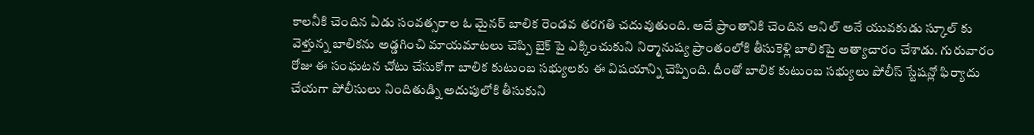కాలనీకి చెందిన ఏడు సంవత్సరాల ఓ మైనర్ బాలిక రెండవ తరగతి చదువుతుంది. అదే ప్రాంతానికి చెందిన అనిల్ అనే యువకుడు స్కూల్ కు వెళ్తున్న బాలికను అడ్డగించి మాయమాటలు చెప్పి బైక్ పై ఎక్కించుకుని నిర్మానుష్య ప్రాంతంలోకి తీసుకెళ్లి బాలికపై అత్యాచారం చేశాడు. గురువారం రోజు ఈ సంఘటన చోటు చేసుకోగా బాలిక కుటుంబ సభ్యులకు ఈ విషయాన్ని చెప్పింది. దీంతో బాలిక కుటుంబ సభ్యులు పోలీస్ స్టేషన్లో ఫిర్యాదు చేయగా పోలీసులు నిందితుడ్ని అదుపులోకి తీసుకుని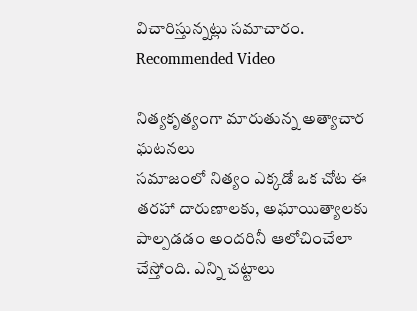విచారిస్తున్నట్లు సమాచారం.
Recommended Video

నిత్యకృత్యంగా మారుతున్న అత్యాచార ఘటనలు
సమాజంలో నిత్యం ఎక్కడో ఒక చోట ఈ తరహా దారుణాలకు, అఘాయిత్యాలకు పాల్పడడం అందరినీ ఆలోచించేలా చేస్తోంది. ఎన్ని చట్టాలు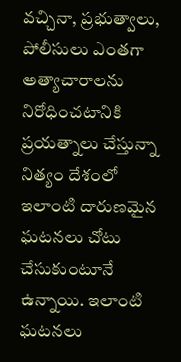వచ్చినా, ప్రభుత్వాలు, పోలీసులు ఎంతగా అత్యాచారాలను నిరోధించటానికి ప్రయత్నాలు చేస్తున్నా నిత్యం దేశంలో ఇలాంటి దారుణమైన ఘటనలు చోటు చేసుకుంటూనే ఉన్నాయి. ఇలాంటి ఘటనలు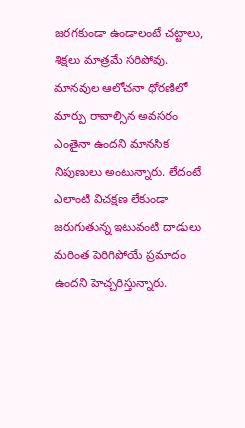జరగకుండా ఉండాలంటే చట్టాలు, శిక్షలు మాత్రమే సరిపోవు. మానవుల ఆలోచనా ధోరణిలో మార్పు రావాల్సిన అవసరం ఎంతైనా ఉందని మానసిక నిపుణులు అంటున్నారు. లేదంటే ఎలాంటి విచక్షణ లేకుండా జరుగుతున్న ఇటువంటి దాడులు మరింత పెరిగిపోయే ప్రమాదం ఉందని హెచ్చరిస్తున్నారు.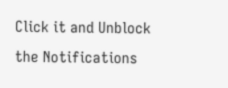Click it and Unblock the Notifications